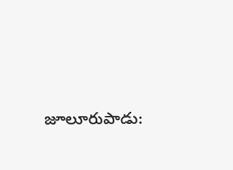జూలూరుపాడు: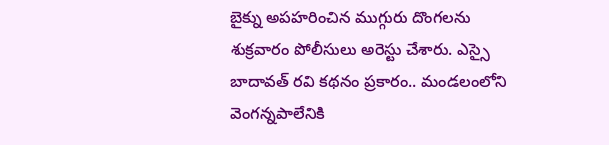బైక్ను అపహరించిన ముగ్గురు దొంగలను శుక్రవారం పోలీసులు అరెస్టు చేశారు. ఎస్సై బాదావత్ రవి కథనం ప్రకారం.. మండలంలోని వెంగన్నపాలేనికి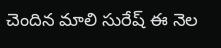చెందిన మాలి సురేష్ ఈ నెల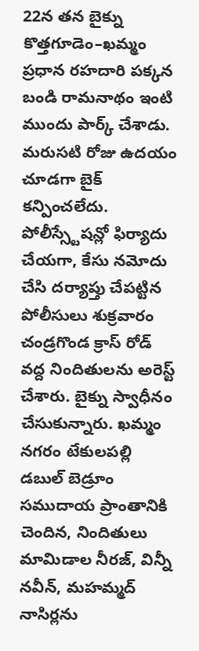22న తన బైక్ను కొత్తగూడెం–ఖమ్మం ప్రధాన రహదారి పక్కన బండి రామనాథం ఇంటి ముందు పార్క్ చేశాడు. మరుసటి రోజు ఉదయం చూడగా బైక్ కన్పించలేదు. పోలీస్స్టేషన్లో ఫిర్యాదు చేయగా, కేసు నమోదు చేసి దర్యాప్తు చేపట్టిన పోలీసులు శుక్రవారం చండ్రగొండ క్రాస్ రోడ్ వద్ద నిందితులను అరెస్ట్ చేశారు. బైక్ను స్వాధీనం చేసుకున్నారు. ఖమ్మం నగరం టేకులపల్లి డబుల్ బెడ్రూం సముదాయ ప్రాంతానికి చెందిన, నిందితులు మామిడాల నీరజ్, విన్నీ నవీన్, మహమ్మద్ నాసిర్లను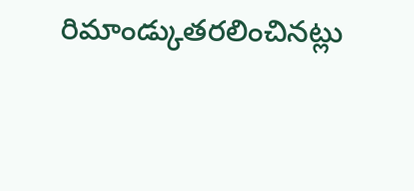రిమాండ్కుతరలించినట్లు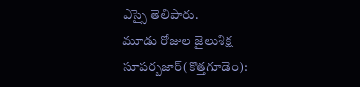ఎస్సై తెలిపారు.
మూడు రోజుల జైలుశిక్ష
సూపర్బజార్(కొత్తగూడెం):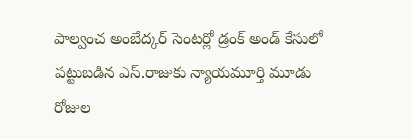పాల్వంచ అంబేద్కర్ సెంటర్లో డ్రంక్ అండ్ కేసులో పట్టుబడిన ఎస్.రాజుకు న్యాయమూర్తి మూడు రోజుల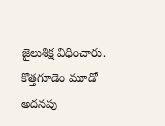జైలుశిక్ష విధించారు. కొత్తగూడెం మూడో అదనపు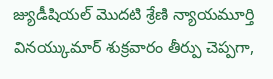జ్యుడీషియల్ మొదటి శ్రేణి న్యాయమూర్తి వినయ్కుమార్ శుక్రవారం తీర్పు చెప్పగా,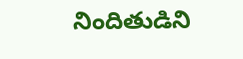నిందితుడిని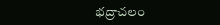భద్రాచలం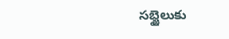సబ్జైలుకు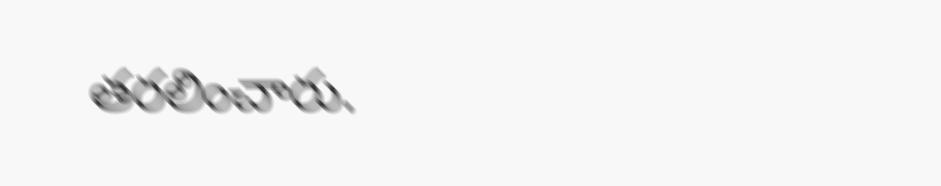తరలించారు.